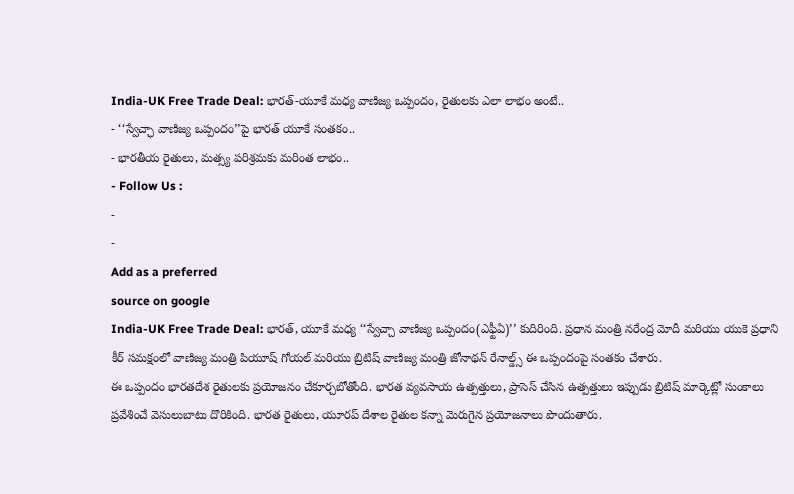India-UK Free Trade Deal: భారత్-యూకే మధ్య వాణిజ్య ఒప్పందం, రైతులకు ఎలా లాభం అంటే..
- ‘‘స్వేచ్ఛా వాణిజ్య ఒప్పందం’’పై భారత్ యూకే సంతకం..
- భారతీయ రైతులు, మత్స్య పరిశ్రమకు మరింత లాభం..
- Follow Us :
-
-
Add as a preferred
source on google
India-UK Free Trade Deal: భారత్, యూకే మధ్య ‘‘స్వేచ్చా వాణిజ్య ఒప్పందం(ఎఫ్టీఏ)’’ కుదిరింది. ప్రధాన మంత్రి నరేంద్ర మోదీ మరియు యుకె ప్రధాని కీర్ సమక్షంలో వాణిజ్య మంత్రి పియూష్ గోయల్ మరియు బ్రిటిష్ వాణిజ్య మంత్రి జోనాథన్ రేనాల్డ్స్ ఈ ఒప్పందంపై సంతకం చేశారు.
ఈ ఒప్పందం భారతదేశ రైతులకు ప్రయోజనం చేకూర్చబోతోంది. భారత వ్యవసాయ ఉత్పత్తులు, ప్రాసెస్ చేసిన ఉత్పత్తులు ఇప్పుడు బ్రిటిష్ మార్కెట్లో సుంకాలు ప్రవేశించే వెసులుబాటు దొరికింది. భారత రైతులు, యూరప్ దేశాల రైతుల కన్నా మెరుగైన ప్రయోజనాలు పొందుతారు.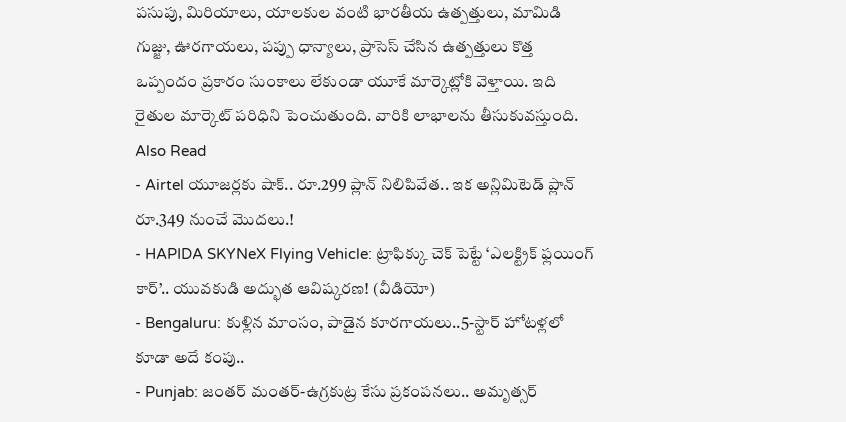పసుపు, మిరియాలు, యాలకుల వంటి భారతీయ ఉత్పత్తులు, మామిడి గుజ్జు, ఊరగాయలు, పప్పు ధాన్యాలు, ప్రాసెస్ చేసిన ఉత్పత్తులు కొత్త ఒప్పందం ప్రకారం సుంకాలు లేకుండా యూకే మార్కెట్లోకి వెళ్తాయి. ఇది రైతుల మార్కెట్ పరిధిని పెంచుతుంది. వారికి లాభాలను తీసుకువస్తుంది.
Also Read
- Airtel యూజర్లకు షాక్.. రూ.299 ప్లాన్ నిలిపివేత.. ఇక అన్లిమిటెడ్ ప్లాన్ రూ.349 నుంచే మొదలు.!
- HAPIDA SKYNeX Flying Vehicle: ట్రాఫిక్కు చెక్ పెట్టే ‘ఎలక్ట్రిక్ ఫ్లయింగ్ కార్’.. యువకుడి అద్భుత ఆవిష్కరణ! (వీడియో)
- Bengaluru: కుళ్లిన మాంసం, పాడైన కూరగాయలు..5-స్టార్ హోటళ్లలో కూడా అదే కంపు..
- Punjab: జంతర్ మంతర్-ఉగ్రకుట్ర కేసు ప్రకంపనలు.. అమృత్సర్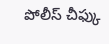పోలీస్ చీఫ్కు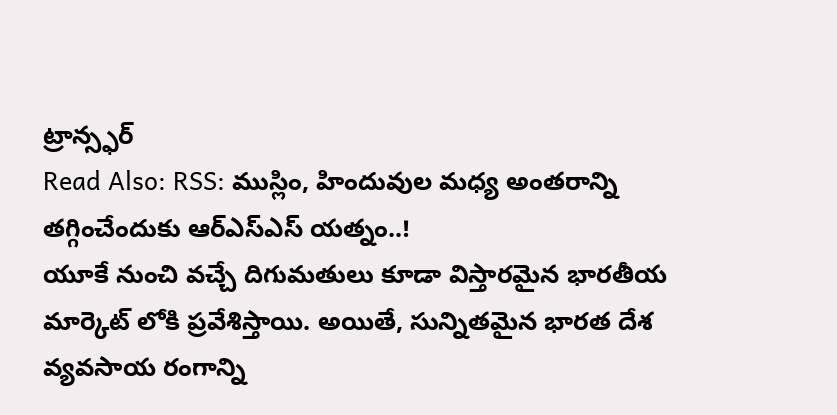ట్రాన్స్ఫర్
Read Also: RSS: ముస్లిం, హిందువుల మధ్య అంతరాన్ని తగ్గించేందుకు ఆర్ఎస్ఎస్ యత్నం..!
యూకే నుంచి వచ్చే దిగుమతులు కూడా విస్తారమైన భారతీయ మార్కెట్ లోకి ప్రవేశిస్తాయి. అయితే, సున్నితమైన భారత దేశ వ్యవసాయ రంగాన్ని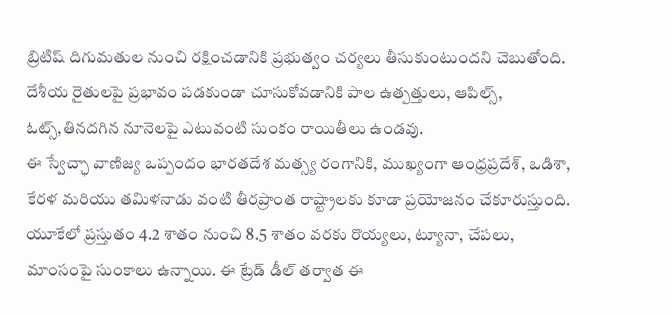బ్రిటిష్ దిగుమతుల నుంచి రక్షించడానికి ప్రభుత్వం చర్యలు తీసుకుంటుందని చెబుతోంది. దేశీయ రైతులపై ప్రభావం పడకుండా చూసుకోవడానికి పాల ఉత్పత్తులు, ఆపిల్స్, ఓట్స్,తినదగిన నూనెలపై ఎటువంటి సుంకం రాయితీలు ఉండవు.
ఈ స్వేచ్ఛా వాణిజ్య ఒప్పందం భారతదేశ మత్స్య రంగానికి, ముఖ్యంగా ఆంధ్రప్రదేశ్, ఒడిశా, కేరళ మరియు తమిళనాడు వంటి తీరప్రాంత రాష్ట్రాలకు కూడా ప్రయోజనం చేకూరుస్తుంది. యూకేలో ప్రస్తుతం 4.2 శాతం నుంచి 8.5 శాతం వరకు రొయ్యలు, ట్యూనా, చేపలు, మాంసంపై సుంకాలు ఉన్నాయి. ఈ ట్రేడ్ డీల్ తర్వాత ఈ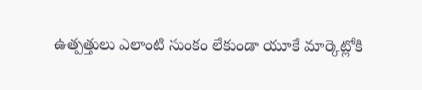ఉత్పత్తులు ఎలాంటి సుంకం లేకుండా యూకే మార్కెట్లోకి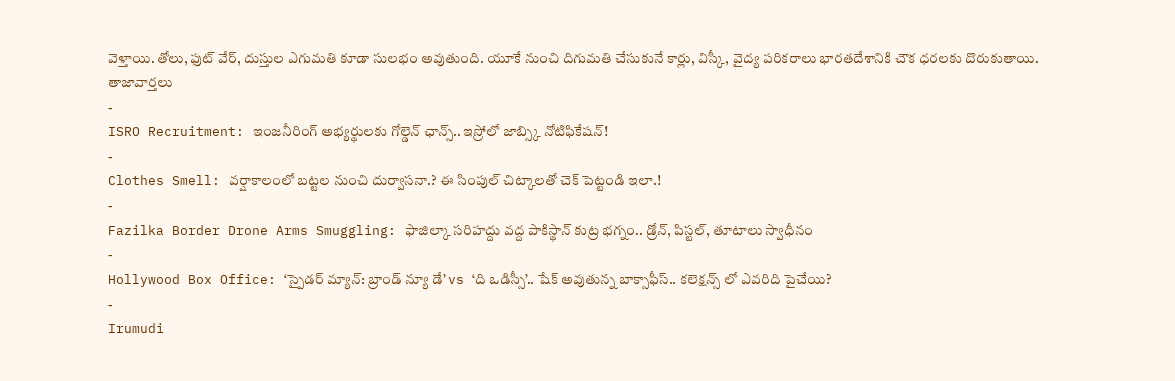వెళ్తాయి. తోలు, ఫుట్ వేర్, దుస్తుల ఎగుమతి కూడా సులభం అవుతుంది. యూకే నుంచి దిగుమతి చేసుకునే కార్లు, విస్కీ, వైద్య పరికరాలు భారతదేశానికి చౌక ధరలకు దొరుకుతాయి.
తాజావార్తలు
-
ISRO Recruitment: ఇంజనీరింగ్ అభ్యర్థులకు గోల్డెన్ ఛాన్స్.. ఇస్రోలో జాబ్స్కి నోటిఫికేషన్!
-
Clothes Smell: వర్షాకాలంలో బట్టల నుంచి దుర్వాసనా.? ఈ సింపుల్ చిట్కాలతో చెక్ పెట్టండి ఇలా.!
-
Fazilka Border Drone Arms Smuggling: ఫాజిల్కా సరిహద్దు వద్ద పాకిస్థాన్ కుట్ర భగ్నం.. డ్రోన్, పిస్టల్, తూటాలు స్వాధీనం
-
Hollywood Box Office: ‘స్పైడర్ మ్యాన్: బ్రాండ్ న్యూ డే’ vs ‘ది ఒడిస్సీ’.. షేక్ అవుతున్న బాక్సాఫీస్.. కలెక్షన్స్ లో ఎవరిది పైచేయి?
-
Irumudi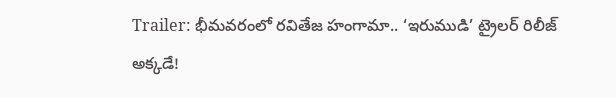Trailer: భీమవరంలో రవితేజ హంగామా.. ‘ఇరుముడి’ ట్రైలర్ రిలీజ్ అక్కడే!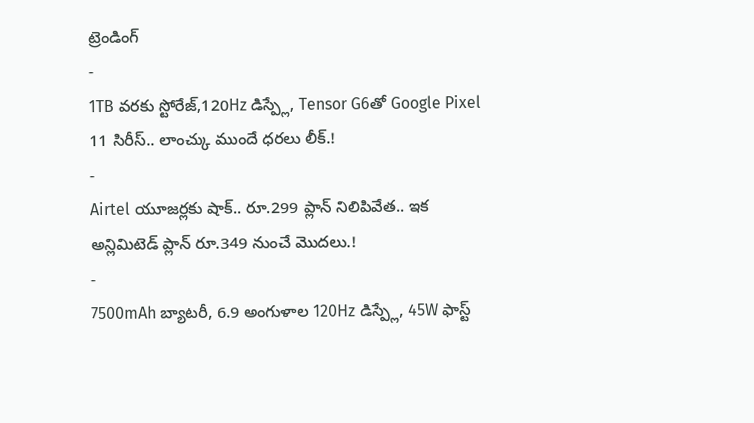ట్రెండింగ్
-
1TB వరకు స్టోరేజ్,120Hz డిస్ప్లే, Tensor G6తో Google Pixel 11 సిరీస్.. లాంచ్కు ముందే ధరలు లీక్.!
-
Airtel యూజర్లకు షాక్.. రూ.299 ప్లాన్ నిలిపివేత.. ఇక అన్లిమిటెడ్ ప్లాన్ రూ.349 నుంచే మొదలు.!
-
7500mAh బ్యాటరీ, 6.9 అంగుళాల 120Hz డిస్ప్లే, 45W ఫాస్ట్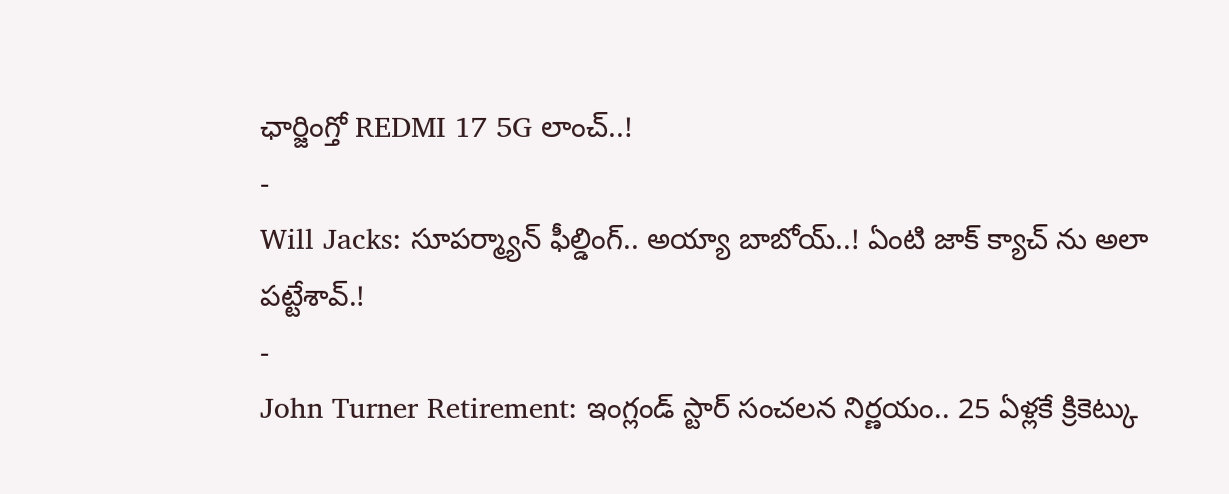ఛార్జింగ్తో REDMI 17 5G లాంచ్..!
-
Will Jacks: సూపర్మ్యాన్ ఫీల్డింగ్.. అయ్యా బాబోయ్..! ఏంటి జాక్ క్యాచ్ ను అలా పట్టేశావ్.!
-
John Turner Retirement: ఇంగ్లండ్ స్టార్ సంచలన నిర్ణయం.. 25 ఏళ్లకే క్రికెట్కు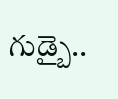గుడ్బై..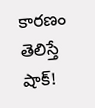కారణం తెలిస్తే షాక్!